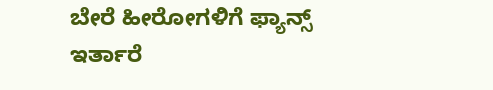ಬೇರೆ ಹೀರೋಗಳಿಗೆ ಫ್ಯಾನ್ಸ್ ಇರ್ತಾರೆ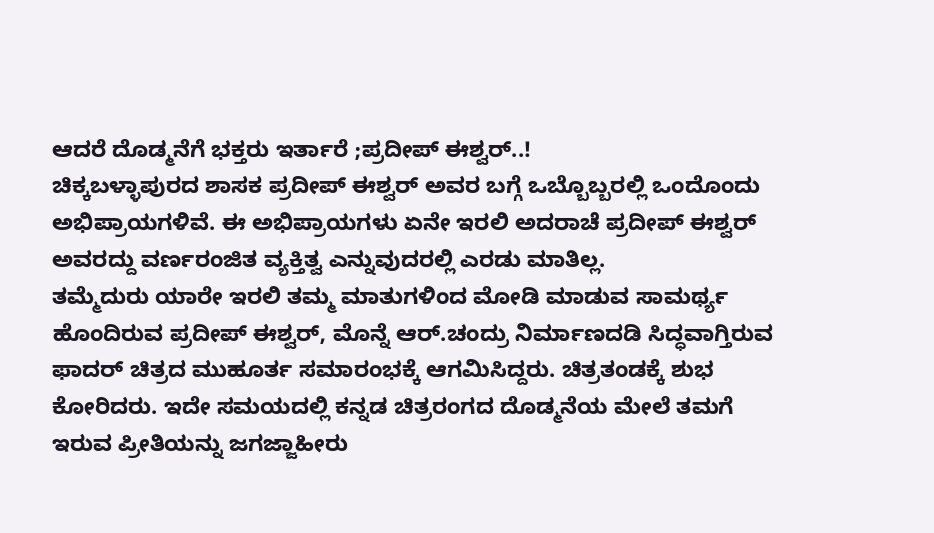ಆದರೆ ದೊಡ್ಮನೆಗೆ ಭಕ್ತರು ಇರ್ತಾರೆ ;ಪ್ರದೀಪ್ ಈಶ್ವರ್..!
ಚಿಕ್ಕಬಳ್ಳಾಪುರದ ಶಾಸಕ ಪ್ರದೀಪ್ ಈಶ್ವರ್ ಅವರ ಬಗ್ಗೆ ಒಬ್ಬೊಬ್ಬರಲ್ಲಿ ಒಂದೊಂದು ಅಭಿಪ್ರಾಯಗಳಿವೆ. ಈ ಅಭಿಪ್ರಾಯಗಳು ಏನೇ ಇರಲಿ ಅದರಾಚೆ ಪ್ರದೀಪ್ ಈಶ್ವರ್ ಅವರದ್ದು ವರ್ಣರಂಜಿತ ವ್ಯಕ್ತಿತ್ವ ಎನ್ನುವುದರಲ್ಲಿ ಎರಡು ಮಾತಿಲ್ಲ.
ತಮ್ಮೆದುರು ಯಾರೇ ಇರಲಿ ತಮ್ಮ ಮಾತುಗಳಿಂದ ಮೋಡಿ ಮಾಡುವ ಸಾಮರ್ಥ್ಯ ಹೊಂದಿರುವ ಪ್ರದೀಪ್ ಈಶ್ವರ್, ಮೊನ್ನೆ ಆರ್.ಚಂದ್ರು ನಿರ್ಮಾಣದಡಿ ಸಿದ್ಧವಾಗ್ತಿರುವ ಫಾದರ್ ಚಿತ್ರದ ಮುಹೂರ್ತ ಸಮಾರಂಭಕ್ಕೆ ಆಗಮಿಸಿದ್ದರು. ಚಿತ್ರತಂಡಕ್ಕೆ ಶುಭ ಕೋರಿದರು. ಇದೇ ಸಮಯದಲ್ಲಿ ಕನ್ನಡ ಚಿತ್ರರಂಗದ ದೊಡ್ಮನೆಯ ಮೇಲೆ ತಮಗೆ ಇರುವ ಪ್ರೀತಿಯನ್ನು ಜಗಜ್ಜಾಹೀರು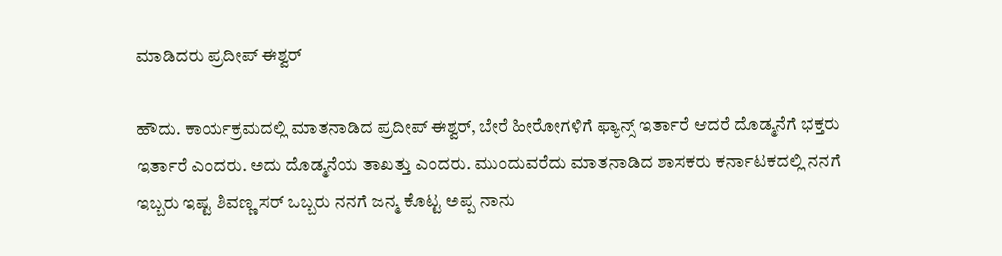ಮಾಡಿದರು ಪ್ರದೀಪ್ ಈಶ್ವರ್

ಹೌದು. ಕಾರ್ಯಕ್ರಮದಲ್ಲಿ ಮಾತನಾಡಿದ ಪ್ರದೀಪ್ ಈಶ್ವರ್, ಬೇರೆ ಹೀರೋಗಳಿಗೆ ಫ್ಯಾನ್ಸ್ ಇರ್ತಾರೆ ಆದರೆ ದೊಡ್ಮನೆಗೆ ಭಕ್ತರು ಇರ್ತಾರೆ ಎಂದರು. ಅದು ದೊಡ್ಮನೆಯ ತಾಖತ್ತು ಎಂದರು. ಮುಂದುವರೆದು ಮಾತನಾಡಿದ ಶಾಸಕರು ಕರ್ನಾಟಕದಲ್ಲಿ ನನಗೆ ಇಬ್ಬರು ಇಷ್ಟ ಶಿವಣ್ಣ ಸರ್ ಒಬ್ಬರು ನನಗೆ ಜನ್ಮ ಕೊಟ್ಟ ಅಪ್ಪ ನಾನು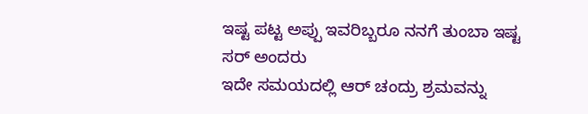ಇಷ್ಟ ಪಟ್ಟ ಅಪ್ಪು ಇವರಿಬ್ಬರೂ ನನಗೆ ತುಂಬಾ ಇಷ್ಟ ಸರ್ ಅಂದರು
ಇದೇ ಸಮಯದಲ್ಲಿ ಆರ್ ಚಂದ್ರು ಶ್ರಮವನ್ನು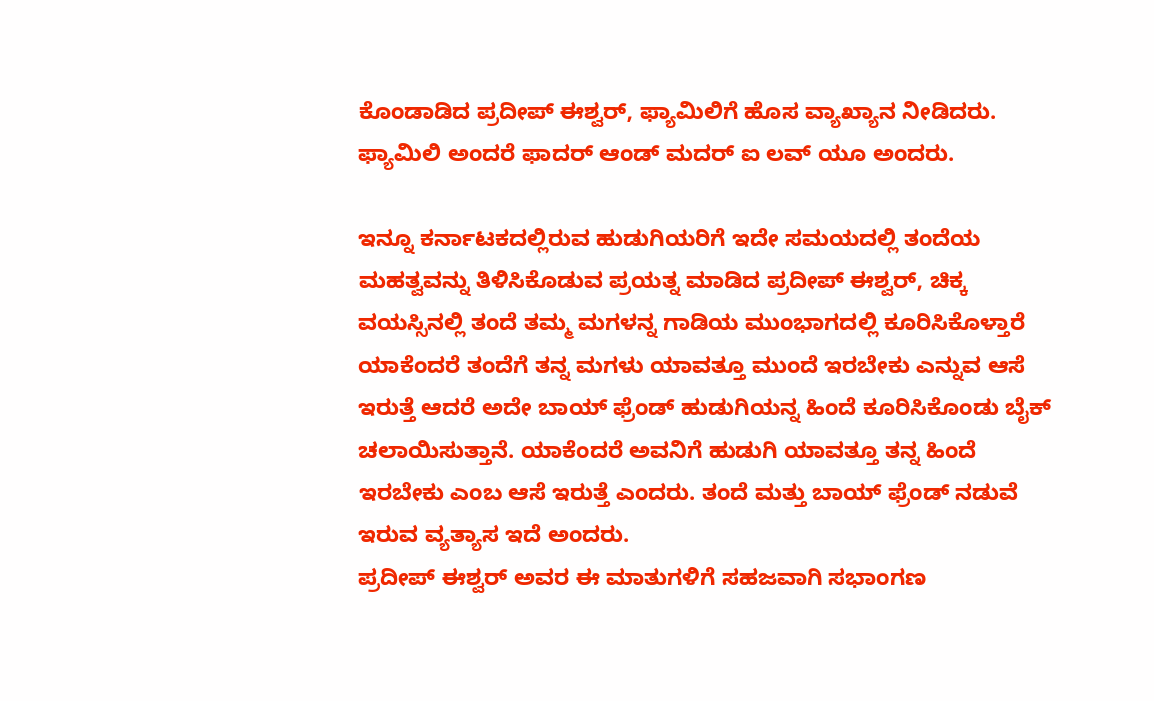ಕೊಂಡಾಡಿದ ಪ್ರದೀಪ್ ಈಶ್ವರ್, ಫ್ಯಾಮಿಲಿಗೆ ಹೊಸ ವ್ಯಾಖ್ಯಾನ ನೀಡಿದರು. ಫ್ಯಾಮಿಲಿ ಅಂದರೆ ಫಾದರ್ ಆಂಡ್ ಮದರ್ ಐ ಲವ್ ಯೂ ಅಂದರು.

ಇನ್ನೂ ಕರ್ನಾಟಕದಲ್ಲಿರುವ ಹುಡುಗಿಯರಿಗೆ ಇದೇ ಸಮಯದಲ್ಲಿ ತಂದೆಯ ಮಹತ್ವವನ್ನು ತಿಳಿಸಿಕೊಡುವ ಪ್ರಯತ್ನ ಮಾಡಿದ ಪ್ರದೀಪ್ ಈಶ್ವರ್, ಚಿಕ್ಕ ವಯಸ್ಸಿನಲ್ಲಿ ತಂದೆ ತಮ್ಮ ಮಗಳನ್ನ ಗಾಡಿಯ ಮುಂಭಾಗದಲ್ಲಿ ಕೂರಿಸಿಕೊಳ್ತಾರೆ ಯಾಕೆಂದರೆ ತಂದೆಗೆ ತನ್ನ ಮಗಳು ಯಾವತ್ತೂ ಮುಂದೆ ಇರಬೇಕು ಎನ್ನುವ ಆಸೆ ಇರುತ್ತೆ ಆದರೆ ಅದೇ ಬಾಯ್ ಫ್ರೆಂಡ್ ಹುಡುಗಿಯನ್ನ ಹಿಂದೆ ಕೂರಿಸಿಕೊಂಡು ಬೈಕ್ ಚಲಾಯಿಸುತ್ತಾನೆ. ಯಾಕೆಂದರೆ ಅವನಿಗೆ ಹುಡುಗಿ ಯಾವತ್ತೂ ತನ್ನ ಹಿಂದೆ ಇರಬೇಕು ಎಂಬ ಆಸೆ ಇರುತ್ತೆ ಎಂದರು. ತಂದೆ ಮತ್ತು ಬಾಯ್ ಫ್ರೆಂಡ್ ನಡುವೆ ಇರುವ ವ್ಯತ್ಯಾಸ ಇದೆ ಅಂದರು.
ಪ್ರದೀಪ್ ಈಶ್ವರ್ ಅವರ ಈ ಮಾತುಗಳಿಗೆ ಸಹಜವಾಗಿ ಸಭಾಂಗಣ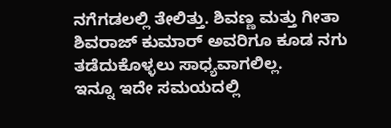ನಗೆಗಡಲಲ್ಲಿ ತೇಲಿತ್ತು. ಶಿವಣ್ಣ ಮತ್ತು ಗೀತಾ ಶಿವರಾಜ್ ಕುಮಾರ್ ಅವರಿಗೂ ಕೂಡ ನಗು ತಡೆದುಕೊಳ್ಳಲು ಸಾಧ್ಯವಾಗಲಿಲ್ಲ.
ಇನ್ನೂ ಇದೇ ಸಮಯದಲ್ಲಿ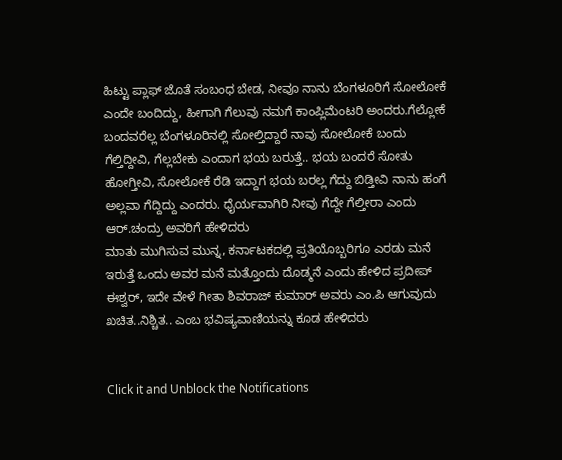ಹಿಟ್ಟು ಪ್ಲಾಫ್ ಜೊತೆ ಸಂಬಂಧ ಬೇಡ, ನೀವೂ ನಾನು ಬೆಂಗಳೂರಿಗೆ ಸೋಲೋಕೆ ಎಂದೇ ಬಂದಿದ್ದು, ಹೀಗಾಗಿ ಗೆಲುವು ನಮಗೆ ಕಾಂಪ್ಲಿಮೆಂಟರಿ ಅಂದರು.ಗೆಲ್ಲೋಕೆ ಬಂದವರೆಲ್ಲ ಬೆಂಗಳೂರಿನಲ್ಲಿ ಸೋಲ್ತಿದ್ದಾರೆ ನಾವು ಸೋಲೋಕೆ ಬಂದು ಗೆಲ್ತಿದ್ದೀವಿ, ಗೆಲ್ಲಬೇಕು ಎಂದಾಗ ಭಯ ಬರುತ್ತೆ.. ಭಯ ಬಂದರೆ ಸೋತು ಹೋಗ್ತೀವಿ, ಸೋಲೋಕೆ ರೆಡಿ ಇದ್ದಾಗ ಭಯ ಬರಲ್ಲ ಗೆದ್ದು ಬಿಡ್ತೀವಿ ನಾನು ಹಂಗೆ ಅಲ್ಲವಾ ಗೆದ್ದಿದ್ದು ಎಂದರು. ಧೈರ್ಯವಾಗಿರಿ ನೀವು ಗೆದ್ದೇ ಗೆಲ್ತೀರಾ ಎಂದು ಆರ್.ಚಂದ್ರು ಅವರಿಗೆ ಹೇಳಿದರು
ಮಾತು ಮುಗಿಸುವ ಮುನ್ನ, ಕರ್ನಾಟಕದಲ್ಲಿ ಪ್ರತಿಯೊಬ್ಬರಿಗೂ ಎರಡು ಮನೆ ಇರುತ್ತೆ ಒಂದು ಅವರ ಮನೆ ಮತ್ತೊಂದು ದೊಡ್ಮನೆ ಎಂದು ಹೇಳಿದ ಪ್ರದೀಪ್ ಈಶ್ವರ್, ಇದೇ ವೇಳೆ ಗೀತಾ ಶಿವರಾಜ್ ಕುಮಾರ್ ಅವರು ಎಂ.ಪಿ ಆಗುವುದು ಖಚಿತ..ನಿಶ್ಚಿತ.. ಎಂಬ ಭವಿಷ್ಯವಾಣಿಯನ್ನು ಕೂಡ ಹೇಳಿದರು


Click it and Unblock the Notifications